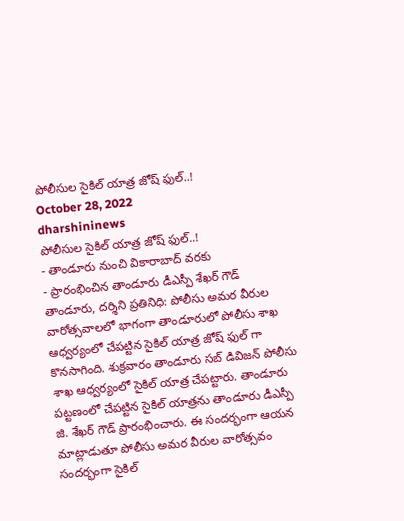పోలీసుల సైకిల్ యాత్ర జోష్ ఫుల్..!
October 28, 2022
dharshininews
పోలీసుల సైకిల్ యాత్ర జోష్ ఫుల్..!
- తాండూరు నుంచి వికారాబాద్ వరకు
- ప్రారంభించిన తాండూరు డీఎస్పీ శేఖర్ గౌడ్
తాండూరు, దర్శిని ప్రతినిధి: పోలీసు అమర వీరుల వారోత్సవాలలో భాగంగా తాండూరులో పోలీసు శాఖ ఆధ్వర్యంలో చేపట్టిన సైకిల్ యాత్ర జోష్ ఫుల్ గా కొనసాగింది. శుక్రవారం తాండూరు సబ్ డివిజన్ పోలీసు శాఖ ఆధ్వర్యంలో సైకిల్ యాత్ర చేపట్టారు. తాండూరు పట్టణంలో చేపట్టిన సైకిల్ యాత్రను తాండూరు డీఎస్పీ జి. శేఖర్ గౌడ్ ప్రారంభించారు. ఈ సందర్భంగా ఆయన మాట్లాడుతూ పోలీసు అమర వీరుల వారోత్సవం సందర్భంగా సైకిల్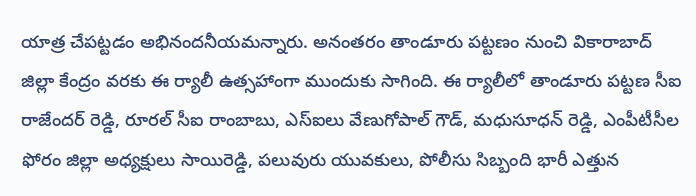యాత్ర చేపట్టడం అభినందనీయమన్నారు. అనంతరం తాండూరు పట్టణం నుంచి వికారాబాద్ జిల్లా కేంద్రం వరకు ఈ ర్యాలీ ఉత్సహాంగా ముందుకు సాగింది. ఈ ర్యాలీలో తాండూరు పట్టణ సీఐ రాజేందర్ రెడ్డి, రూరల్ సీఐ రాంబాబు, ఎస్ఐలు వేణుగోపాల్ గౌడ్, మధుసూధన్ రెడ్డి, ఎంపీటీసీల ఫోరం జిల్లా అధ్యక్షులు సాయిరెడ్డి, పలువురు యువకులు, పోలీసు సిబ్బంది భారీ ఎత్తున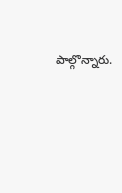పాల్గొన్నారు.